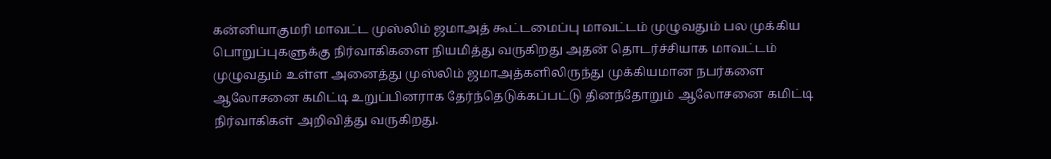கன்னியாகுமரி மாவட்ட முஸ்லிம் ஜமாஅத் கூட்டமைப்பு மாவட்டம் முழுவதும் பல முக்கிய பொறுப்புகளுக்கு நிர்வாகிகளை நியமித்து வருகிறது அதன் தொடர்ச்சியாக மாவட்டம் முழுவதும் உள்ள அனைத்து முஸ்லிம் ஜமாஅத்களிலிருந்து முக்கியமான நபர்களை ஆலோசனை கமிட்டி உறுப்பினராக தேர்ந்தெடுக்கப்பட்டு தினந்தோறும் ஆலோசனை கமிட்டி நிர்வாகிகள் அறிவித்து வருகிறது.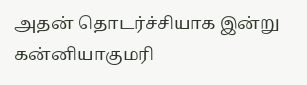அதன் தொடர்ச்சியாக இன்று கன்னியாகுமரி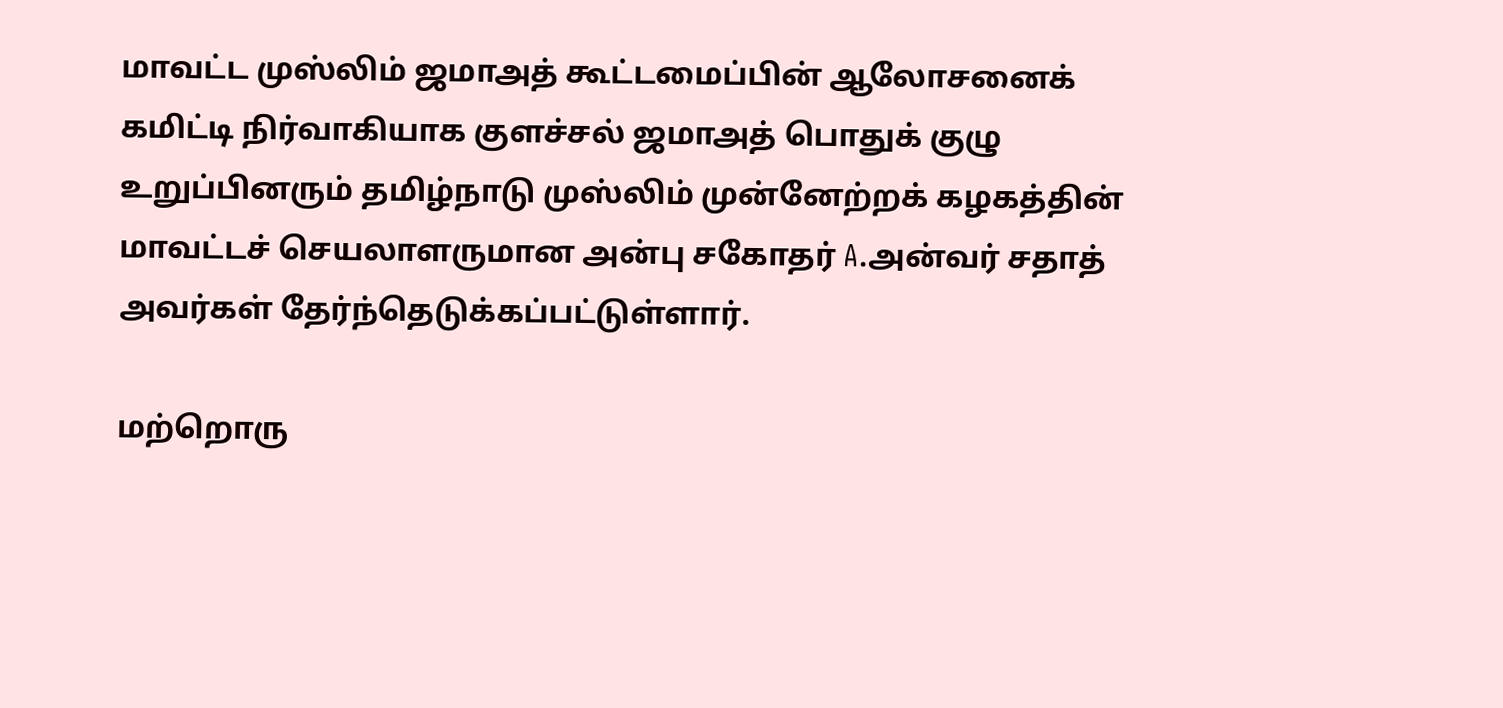மாவட்ட முஸ்லிம் ஜமாஅத் கூட்டமைப்பின் ஆலோசனைக் கமிட்டி நிர்வாகியாக குளச்சல் ஜமாஅத் பொதுக் குழு உறுப்பினரும் தமிழ்நாடு முஸ்லிம் முன்னேற்றக் கழகத்தின் மாவட்டச் செயலாளருமான அன்பு சகோதர் A.அன்வர் சதாத் அவர்கள் தேர்ந்தெடுக்கப்பட்டுள்ளார்.

மற்றொரு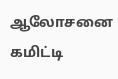ஆலோசனை கமிட்டி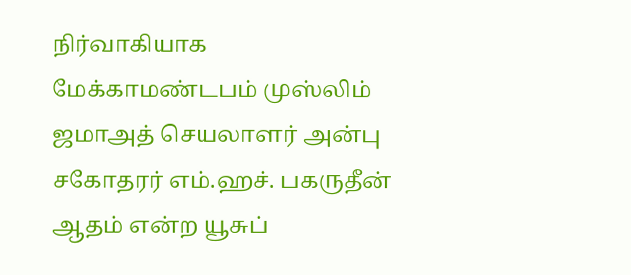நிர்வாகியாக மேக்காமண்டபம் முஸ்லிம் ஜமாஅத் செயலாளர் அன்பு சகோதரர் எம்.ஹச். பகருதீன் ஆதம் என்ற யூசுப்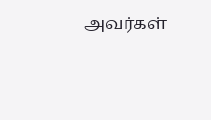அவர்கள்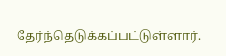தேர்ந்தெடுக்கப்பட்டுள்ளார்.